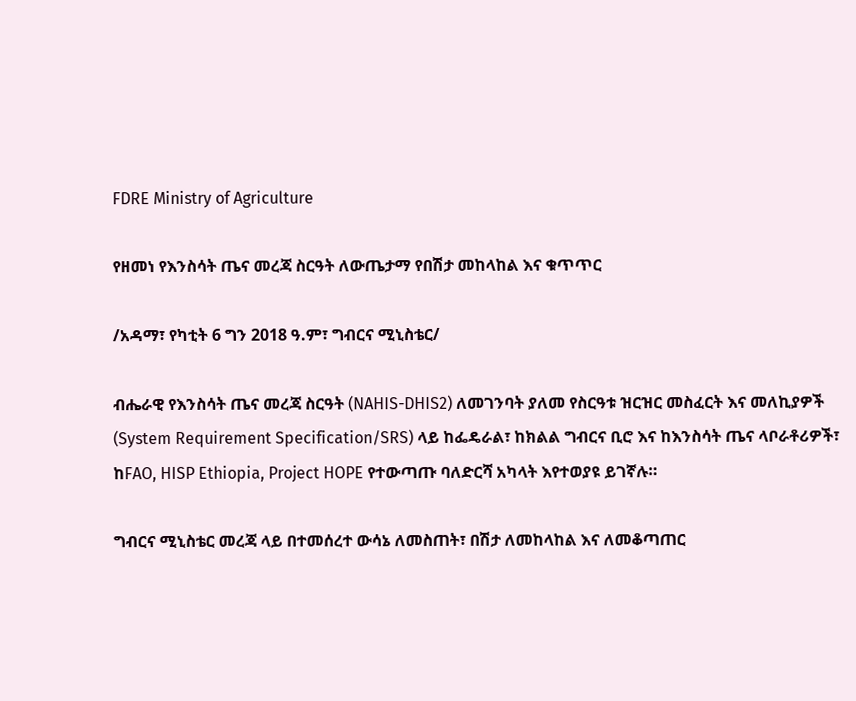FDRE Ministry of Agriculture

የዘመነ የእንስሳት ጤና መረጃ ስርዓት ለውጤታማ የበሽታ መከላከል እና ቁጥጥር

/አዳማ፣ የካቲት 6 ግን 2018 ዓ.ም፣ ግብርና ሚኒስቴር/

ብሔራዊ የእንስሳት ጤና መረጃ ስርዓት (NAHIS-DHIS2) ለመገንባት ያለመ የስርዓቱ ዝርዝር መስፈርት እና መለኪያዎች (System Requirement Specification/SRS) ላይ ከፌዴራል፣ ከክልል ግብርና ቢሮ እና ከእንስሳት ጤና ላቦራቶሪዎች፣ ከFAO, HISP Ethiopia, Project HOPE የተውጣጡ ባለድርሻ አካላት እየተወያዩ ይገኛሉ።

ግብርና ሚኒስቴር መረጃ ላይ በተመሰረተ ውሳኔ ለመስጠት፣ በሽታ ለመከላከል እና ለመቆጣጠር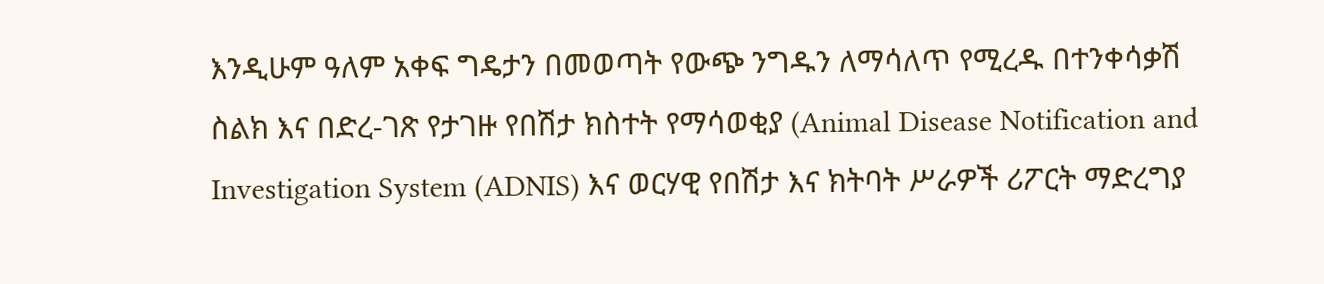እንዲሁም ዓለም አቀፍ ግዴታን በመወጣት የውጭ ንግዱን ለማሳለጥ የሚረዱ በተንቀሳቃሽ ስልክ እና በድረ-ገጽ የታገዙ የበሽታ ክስተት የማሳወቂያ (Animal Disease Notification and Investigation System (ADNIS) እና ወርሃዊ የበሽታ እና ክትባት ሥራዎች ሪፖርት ማድረግያ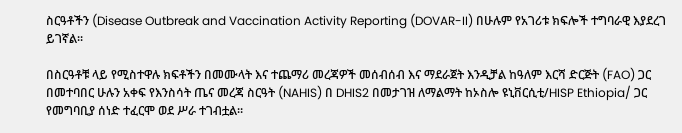ስርዓቶችን (Disease Outbreak and Vaccination Activity Reporting (DOVAR-II) በሁሉም የአገሪቱ ክፍሎች ተግባራዊ እያደረገ ይገኛል፡፡

በስርዓቶቹ ላይ የሚስተዋሉ ክፍቶችን በመሙላት እና ተጨማሪ መረጃዎች መሰብሰብ እና ማደራጀት እንዲቻል ከዓለም እርሻ ድርጅት (FAO) ጋር በመተባበር ሁሉን አቀፍ የእንስሳት ጤና መረጃ ስርዓት (NAHIS) በ DHIS2 በመታገዝ ለማልማት ከኦስሎ ዩኒቨርሲቲ/HISP Ethiopia/ ጋር የመግባቢያ ሰነድ ተፈርሞ ወደ ሥራ ተገብቷል።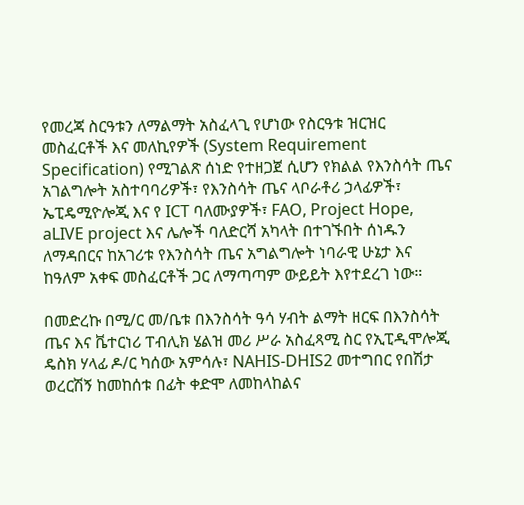የመረጃ ስርዓቱን ለማልማት አስፈላጊ የሆነው የስርዓቱ ዝርዝር መስፈርቶች እና መለኪየዎች (System Requirement Specification) የሚገልጽ ሰነድ የተዘጋጀ ሲሆን የክልል የእንስሳት ጤና አገልግሎት አስተባባሪዎች፣ የእንስሳት ጤና ላቦራቶሪ ኃላፊዎች፣ ኤፒዴሚዮሎጂ እና የ ICT ባለሙያዎች፣ FAO, Project Hope, aLIVE project እና ሌሎች ባለድርሻ አካላት በተገኙበት ሰነዱን ለማዳበርና ከአገሪቱ የእንስሳት ጤና አግልግሎት ነባራዊ ሁኔታ እና ከዓለም አቀፍ መስፈርቶች ጋር ለማጣጣም ውይይት እየተደረገ ነው።

በመድረኩ በሚ/ር መ/ቤቱ በእንስሳት ዓሳ ሃብት ልማት ዘርፍ በእንስሳት ጤና እና ቬተርነሪ ፐብሊክ ሄልዝ መሪ ሥራ አስፈጻሚ ስር የኢፒዲሞሎጂ ዴስክ ሃላፊ ዶ/ር ካሰው አምሳሉ፣ NAHIS-DHIS2 መተግበር የበሽታ ወረርሽኝ ከመከሰቱ በፊት ቀድሞ ለመከላከልና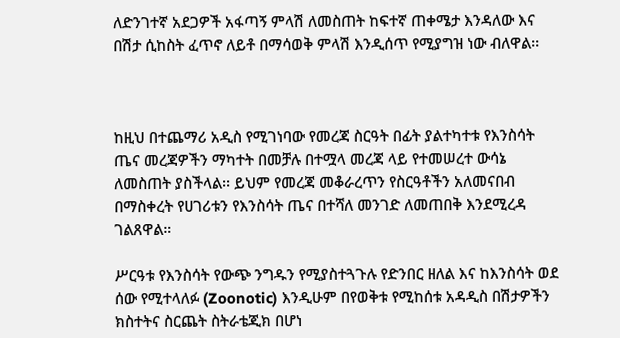ለድንገተኛ አደጋዎች አፋጣኝ ምላሽ ለመስጠት ከፍተኛ ጠቀሜታ እንዳለው እና በሽታ ሲከስት ፈጥኖ ለይቶ በማሳወቅ ምላሽ እንዲሰጥ የሚያግዝ ነው ብለዋል፡፡



ከዚህ በተጨማሪ አዲስ የሚገነባው የመረጃ ስርዓት በፊት ያልተካተቱ የእንስሳት ጤና መረጃዎችን ማካተት በመቻሉ በተሟላ መረጃ ላይ የተመሠረተ ውሳኔ ለመስጠት ያስችላል፡፡ ይህም የመረጃ መቆራረጥን የስርዓቶችን አለመናበብ በማስቀረት የሀገሪቱን የእንስሳት ጤና በተሻለ መንገድ ለመጠበቅ እንደሚረዳ ገልጸዋል።

ሥርዓቱ የእንስሳት የውጭ ንግዱን የሚያስተጓጉሉ የድንበር ዘለል እና ከእንስሳት ወደ ሰው የሚተላለፉ (Zoonotic) እንዲሁም በየወቅቱ የሚከሰቱ አዳዲስ በሽታዎችን ክስተትና ስርጨት ስትራቴጂክ በሆነ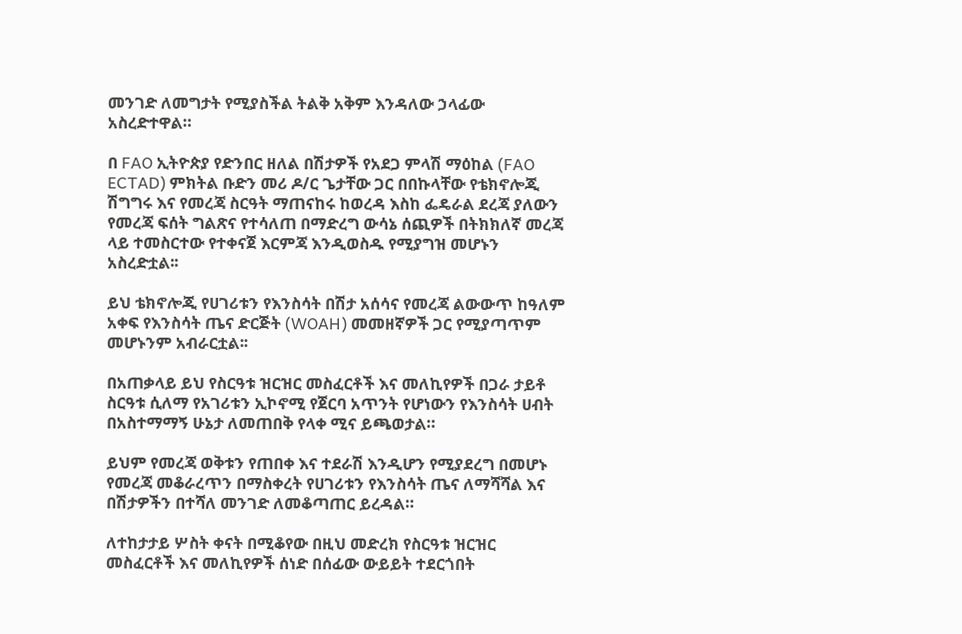መንገድ ለመግታት የሚያስችል ትልቅ አቅም እንዳለው ኃላፊው አስረድተዋል።

በ FAO ኢትዮጵያ የድንበር ዘለል በሽታዎች የአደጋ ምላሽ ማዕከል (FAO ECTAD) ምክትል ቡድን መሪ ዶ/ር ጌታቸው ጋር በበኩላቸው የቴክኖሎጂ ሽግግሩ እና የመረጃ ስርዓት ማጠናከሩ ከወረዳ እስከ ፌዴራል ደረጃ ያለውን የመረጃ ፍሰት ግልጽና የተሳለጠ በማድረግ ውሳኔ ሰጪዎች በትክክለኛ መረጃ ላይ ተመስርተው የተቀናጀ እርምጃ እንዲወስዱ የሚያግዝ መሆኑን አስረድቷል፡፡

ይህ ቴክኖሎጂ የሀገሪቱን የእንስሳት በሽታ አሰሳና የመረጃ ልውውጥ ከዓለም አቀፍ የእንስሳት ጤና ድርጅት (WOAH) መመዘኛዎች ጋር የሚያጣጥም መሆኑንም አብራርቷል፡፡

በአጠቃላይ ይህ የስርዓቱ ዝርዝር መስፈርቶች እና መለኪየዎች በጋራ ታይቶ ስርዓቱ ሲለማ የአገሪቱን ኢኮኖሚ የጀርባ አጥንት የሆነውን የእንስሳት ሀብት በአስተማማኝ ሁኔታ ለመጠበቅ የላቀ ሚና ይጫወታል።

ይህም የመረጃ ወቅቱን የጠበቀ እና ተደራሽ እንዲሆን የሚያደረግ በመሆኑ የመረጃ መቆራረጥን በማስቀረት የሀገሪቱን የእንስሳት ጤና ለማሻሻል እና በሽታዎችን በተሻለ መንገድ ለመቆጣጠር ይረዳል።

ለተከታታይ ሦስት ቀናት በሚቆየው በዚህ መድረክ የስርዓቱ ዝርዝር መስፈርቶች እና መለኪየዎች ሰነድ በሰፊው ውይይት ተደርጎበት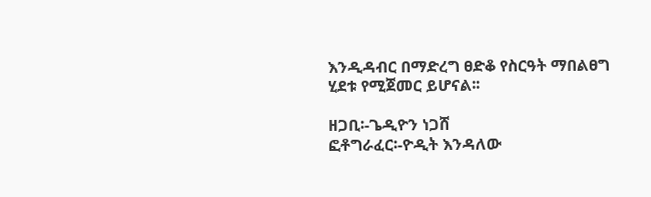እንዲዳብር በማድረግ ፀድቆ የስርዓት ማበልፀግ ሂደቱ የሚጀመር ይሆናል፡፡

ዘጋቢ፡-ጌዲዮን ነጋሸ
ፎቶግራፈር፡-ዮዲት እንዳለው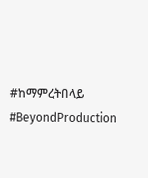#ከማምረትበላይ
#BeyondProduction